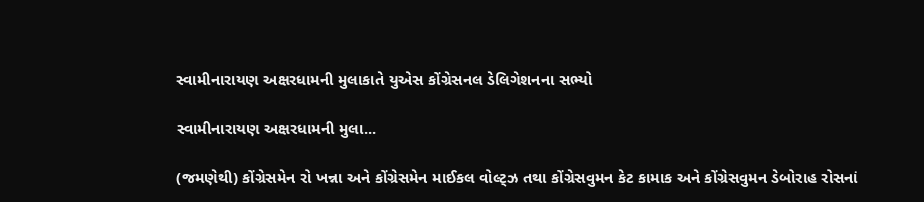સ્વામીનારાયણ અક્ષરધામની મુલાકાતે યુએસ કોંગ્રેસનલ ડેલિગેશનના સભ્યો

સ્વામીનારાયણ અક્ષરધામની મુલા...

(જમણેથી) કોંગ્રેસમેન રો ખન્ના અને કોંગ્રેસમેન માઈકલ વોલ્ટ્ઝ તથા કોંગ્રેસવુમન કેટ કામાક અને કોંગ્રેસવુમન ડેબોરાહ રોસનાં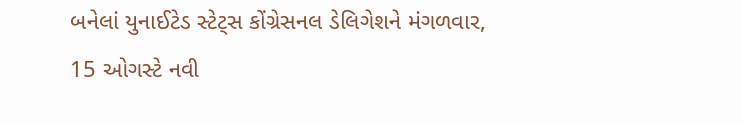બનેલાં યુનાઈટેડ સ્ટેટ્સ કોંગ્રેસનલ ડેલિગેશને મંગળવાર, 15 ઓગસ્ટે નવી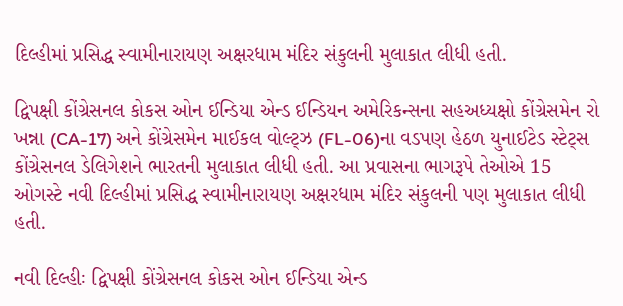દિલ્હીમાં પ્રસિદ્ધ સ્વામીનારાયણ અક્ષરધામ મંદિર સંકુલની મુલાકાત લીધી હતી.

દ્વિપક્ષી કોંગ્રેસનલ કોકસ ઓન ઈન્ડિયા એન્ડ ઈન્ડિયન અમેરિકન્સના સહઅધ્યક્ષો કોંગ્રેસમેન રો ખન્ના (CA-17) અને કોંગ્રેસમેન માઈકલ વોલ્ટ્ઝ (FL-06)ના વડપણ હેઠળ યુનાઈટેડ સ્ટેટ્સ કોંગ્રેસનલ ડેલિગેશને ભારતની મુલાકાત લીધી હતી. આ પ્રવાસના ભાગરૂપે તેઓએ 15 ઓગસ્ટે નવી દિલ્હીમાં પ્રસિદ્ધ સ્વામીનારાયણ અક્ષરધામ મંદિર સંકુલની પણ મુલાકાત લીધી હતી.

નવી દિલ્હીઃ દ્વિપક્ષી કોંગ્રેસનલ કોકસ ઓન ઈન્ડિયા એન્ડ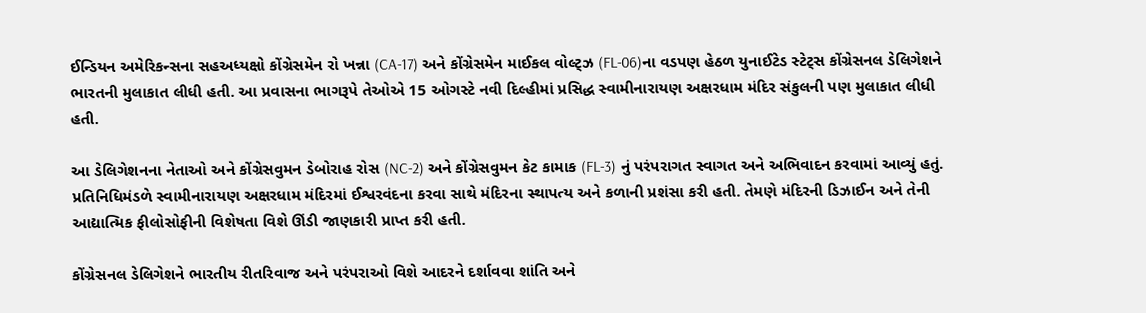ઈન્ડિયન અમેરિકન્સના સહઅધ્યક્ષો કોંગ્રેસમેન રો ખન્ના (CA-17) અને કોંગ્રેસમેન માઈકલ વોલ્ટ્ઝ (FL-06)ના વડપણ હેઠળ યુનાઈટેડ સ્ટેટ્સ કોંગ્રેસનલ ડેલિગેશને ભારતની મુલાકાત લીધી હતી. આ પ્રવાસના ભાગરૂપે તેઓએ 15 ઓગસ્ટે નવી દિલ્હીમાં પ્રસિદ્ધ સ્વામીનારાયણ અક્ષરધામ મંદિર સંકુલની પણ મુલાકાત લીધી હતી.

આ ડેલિગેશનના નેતાઓ અને કોંગ્રેસવુમન ડેબોરાહ રોસ (NC-2) અને કોંગ્રેસવુમન કેટ કામાક (FL-3) નું પરંપરાગત સ્વાગત અને અભિવાદન કરવામાં આવ્યું હતું. પ્રતિનિધિમંડળે સ્વામીનારાયણ અક્ષરધામ મંદિરમાં ઈશ્વરવંદના કરવા સાથે મંદિરના સ્થાપત્ય અને કળાની પ્રશંસા કરી હતી. તેમણે મંદિરની ડિઝાઈન અને તેની આદ્યાત્મિક ફીલોસોફીની વિશેષતા વિશે ઊંડી જાણકારી પ્રાપ્ત કરી હતી.

કોંગ્રેસનલ ડેલિગેશને ભારતીય રીતરિવાજ અને પરંપરાઓ વિશે આદરને દર્શાવવા શાંતિ અને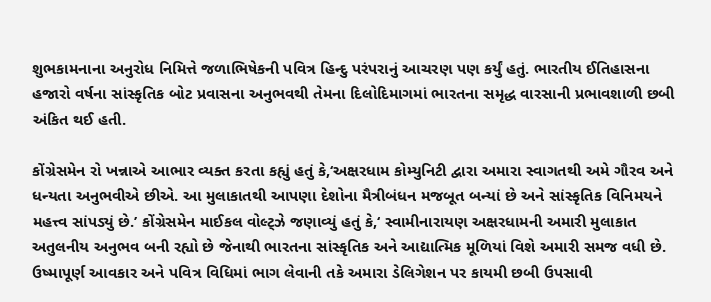શુભકામનાના અનુરોધ નિમિત્તે જળાભિષેકની પવિત્ર હિન્દુ પરંપરાનું આચરણ પણ કર્યું હતું. ભારતીય ઈતિહાસના હજારો વર્ષના સાંસ્કૃતિક બોટ પ્રવાસના અનુભવથી તેમના દિલોદિમાગમાં ભારતના સમૃદ્ધ વારસાની પ્રભાવશાળી છબી અંકિત થઈ હતી.

કોંગ્રેસમેન રો ખન્નાએ આભાર વ્યક્ત કરતા કહ્યું હતું કે,‘અક્ષરધામ કોમ્યુનિટી દ્વારા અમારા સ્વાગતથી અમે ગૌરવ અને ધન્યતા અનુભવીએ છીએ. આ મુલાકાતથી આપણા દેશોના મૈત્રીબંધન મજબૂત બન્યાં છે અને સાંસ્કૃતિક વિનિમયને મહત્ત્વ સાંપડ્યું છે.’ કોંગ્રેસમેન માઈકલ વોલ્ટ્ઝે જણાવ્યું હતું કે,‘ સ્વામીનારાયણ અક્ષરધામની અમારી મુલાકાત અતુલનીય અનુભવ બની રહ્યો છે જેનાથી ભારતના સાંસ્કૃતિક અને આદ્યાત્મિક મૂળિયાં વિશે અમારી સમજ વધી છે. ઉષ્માપૂર્ણ આવકાર અને પવિત્ર વિધિમાં ભાગ લેવાની તકે અમારા ડેલિગેશન પર કાયમી છબી ઉપસાવી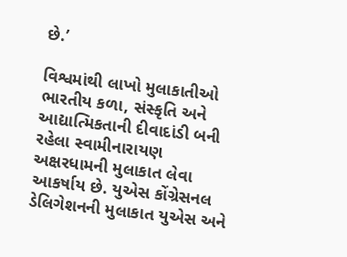છે.’

વિશ્વમાંથી લાખો મુલાકાતીઓ ભારતીય કળા, સંસ્કૃતિ અને આદ્યાત્મિકતાની દીવાદાંડી બની રહેલા સ્વામીનારાયણ અક્ષરધામની મુલાકાત લેવા આકર્ષાય છે. યુએસ કોંગ્રેસનલ ડેલિગેશનની મુલાકાત યુએસ અને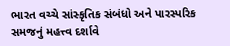ભારત વચ્ચે સાંસ્કૃતિક સંબંધો અને પારસ્પરિક સમજનું મહત્ત્વ દર્શાવે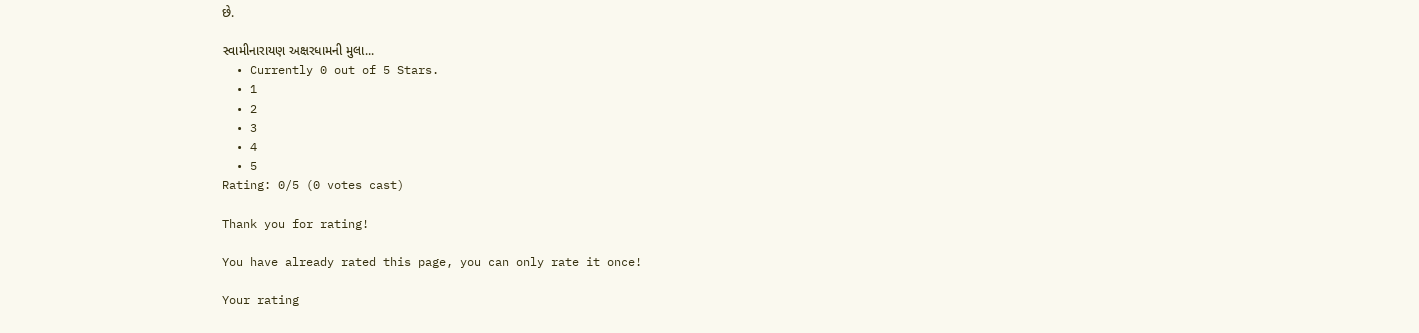છે.

સ્વામીનારાયણ અક્ષરધામની મુલા...
  • Currently 0 out of 5 Stars.
  • 1
  • 2
  • 3
  • 4
  • 5
Rating: 0/5 (0 votes cast)

Thank you for rating!

You have already rated this page, you can only rate it once!

Your rating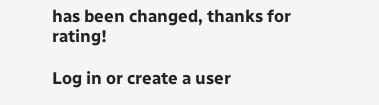has been changed, thanks for rating!

Log in or create a user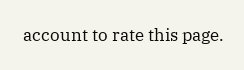account to rate this page.